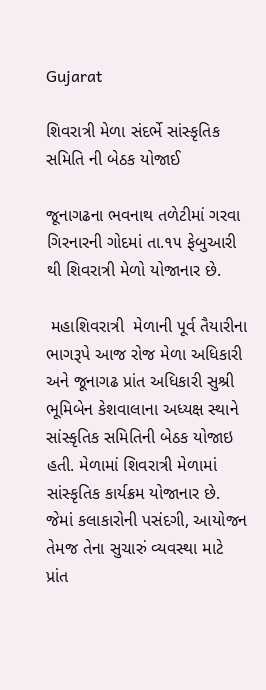Gujarat

શિવરાત્રી મેળા સંદર્ભે સાંસ્કૃતિક સમિતિ ની બેઠક યોજાઈ

જૂનાગઢના ભવનાથ તળેટીમાં ગરવા ગિરનારની ગોદમાં તા.૧૫ ફેબુઆરી થી શિવરાત્રી મેળો યોજાનાર છે.

 મહાશિવરાત્રી  મેળાની પૂર્વ તૈયારીના ભાગરૂપે આજ રોજ મેળા અધિકારી અને જૂનાગઢ પ્રાંત અધિકારી સુશ્રી ભૂમિબેન કેશવાલાના અધ્યક્ષ સ્થાને સાંસ્કૃતિક સમિતિની બેઠક યોજાઇ હતી. મેળામાં શિવરાત્રી મેળામાં સાંસ્કૃતિક કાર્યક્રમ યોજાનાર છે. જેમાં કલાકારોની પસંદગી, આયોજન તેમજ તેના સુચારું વ્યવસ્થા માટે પ્રાંત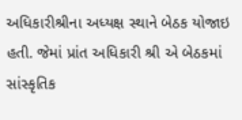અધિકારીશ્રીના અધ્યક્ષ સ્થાને બેઠક યોજાઇ હતી. જેમાં પ્રાંત અધિકારી શ્રી એ બેઠકમાં સાંસ્કૃતિક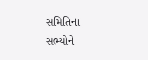સમિતિના સભ્યોને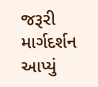જરૂરી માર્ગદર્શન આપ્યું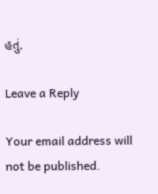હતું.

Leave a Reply

Your email address will not be published.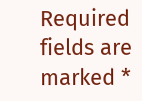Required fields are marked *